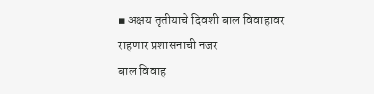▪ अक्षय तृतीयाचे दिवशी बाल विवाहावर राहणार प्रशासनाची नजर
बाल विवाह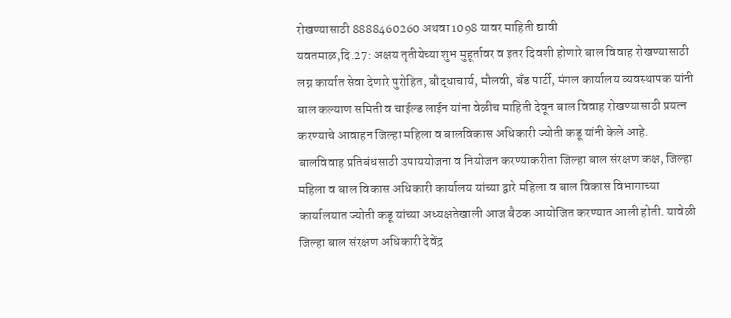रोखण्यासाठी 8888460260 अथवा 1098 यावर माहिती द्यावी
यवतमाळ,दि.27: अक्षय तृतीयेच्या शुभ मुहूर्तावर व इतर दिवशी होणारे बाल विवाह रोखण्यासाठी लग्न कार्यात सेवा देणारे पुरोहित, बौद्धाचार्य, मौलवी, बँड पार्टी, मंगल कार्यालय व्यवस्थापक यांनी बाल कल्याण समिती व चाईल्ड लाईन यांना वेळीच माहिती देवून बाल विवाह रोखण्यासाठी प्रयत्न करण्याचे आवाहन जिल्हा महिला व बालविकास अधिकारी ज्योती कडू यांनी केले आहे.
बालविवाह प्रतिबंधसाठी उपाययोजना व नियोजन करण्याकरीता जिल्हा बाल संरक्षण कक्ष, जिल्हा महिला व बाल विकास अधिकारी कार्यालय यांच्या द्वारे महिला व बाल विकास विभागाच्या कार्यालयात ज्योती कडू यांच्या अध्यक्षतेखाली आज बैठक आयोजित करण्यात आली होती. यावेळी जिल्हा बाल संरक्षण अधिकारी देवेंद्र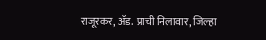राजूरकर, ॲड. प्राची निलावार, जिल्हा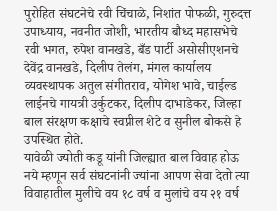पुरोहित संघटनेचे रवी चिंचाळे, निशांत पोफळी, गुरुदत्त उपाध्याय, नवनीत जोशी, भारतीय बौध्द महासभेचे रवी भगत, रुपेश वानखडे, बँड पार्टी असोसीएशनचे देवेंद्र वानखडे, दिलीप तेलंग, मंगल कार्यालय व्यवस्थापक अतुल संगीतराव, योगेश भावे, चाईल्ड लाईनचे गायत्री उर्कुटकर, दिलीप दाभाडेकर, जिल्हा बाल संरक्षण कक्षाचे स्वप्नील शेटे व सुनील बोकसे हे उपस्थित होते.
यावेळी ज्योती कडू यांनी जिल्ह्यात बाल विवाह होऊ नये म्हणून सर्व संघटनांनी ज्यांना आपण सेवा देतो त्या विवाहातील मुलीचे वय १८ वर्ष व मुलांचे वय २१ वर्ष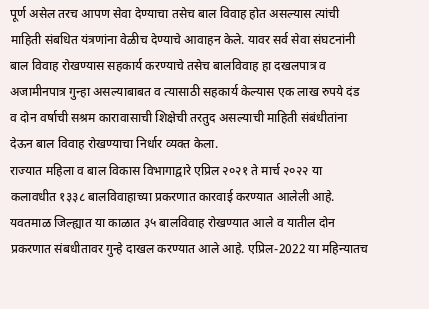पूर्ण असेल तरच आपण सेवा देण्याचा तसेच बाल विवाह होत असल्यास त्यांची माहिती संबधित यंत्रणांना वेळीच देण्याचे आवाहन केले. यावर सर्व सेवा संघटनांनी बाल विवाह रोखण्यास सहकार्य करण्याचे तसेच बालविवाह हा दखलपात्र व अजामीनपात्र गुन्हा असल्याबाबत व त्यासाठी सहकार्य केल्यास एक लाख रुपये दंड व दोन वर्षाची सश्रम कारावासाची शिक्षेची तरतुद असल्याची माहिती संबंधीतांना देऊन बाल विवाह रोखण्याचा निर्धार व्यक्त केला.
राज्यात महिला व बाल विकास विभागाद्वारे एप्रिल २०२१ ते मार्च २०२२ या कलावधीत १३३८ बालविवाहाच्या प्रकरणात कारवाई करण्यात आलेली आहे. यवतमाळ जिल्ह्यात या काळात ३५ बालविवाह रोखण्यात आले व यातील दोन प्रकरणात संबधीतावर गुन्हे दाखल करण्यात आले आहे. एप्रिल-2022 या महिन्यातच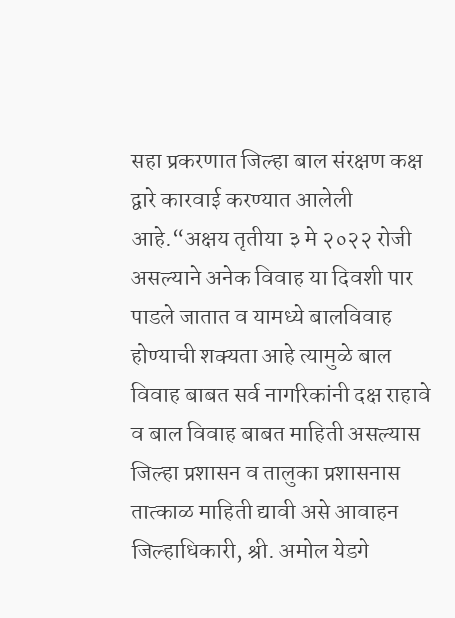सहा प्रकरणात जिल्हा बाल संरक्षण कक्ष द्वारे कारवाई करण्यात आलेली आहे.“अक्षय तृतीया ३ मे २०२२ रोजी असल्याने अनेक विवाह या दिवशी पार पाडले जातात व यामध्ये बालविवाह होण्याची शक्यता आहे त्यामुळे बाल विवाह बाबत सर्व नागरिकांनी दक्ष राहावे व बाल विवाह बाबत माहिती असल्यास जिल्हा प्रशासन व तालुका प्रशासनास तात्काळ माहिती द्यावी असे आवाहन जिल्हाधिकारी, श्री. अमोल येडगे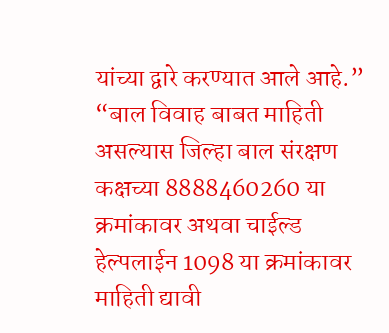यांच्या द्वारे करण्यात आले आहे.”
“बाल विवाह बाबत माहिती असल्यास जिल्हा बाल संरक्षण कक्षच्या 8888460260 या क्रमांकावर अथवा चाईल्ड हेल्पलाईन 1098 या क्रमांकावर माहिती द्यावी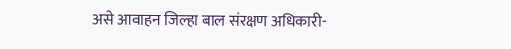असे आवाहन जिल्हा बाल संरक्षण अधिकारी-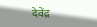देवेंद्र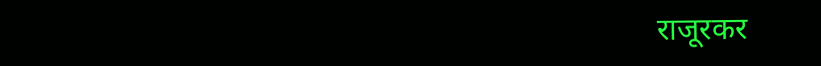राजूरकर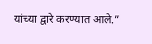यांच्या द्वारे करण्यात आले.”